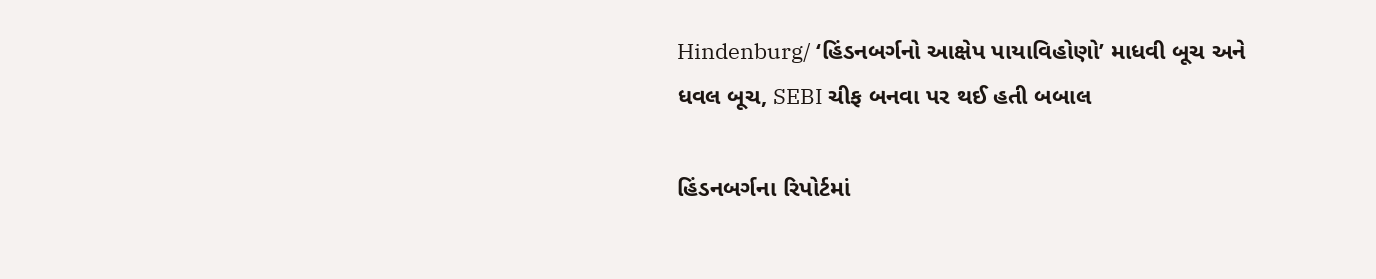Hindenburg/ ‘હિંડનબર્ગનો આક્ષેપ પાયાવિહોણો’ માધવી બૂચ અને ધવલ બૂચ, SEBI ચીફ બનવા પર થઈ હતી બબાલ

હિંડનબર્ગના રિપોર્ટમાં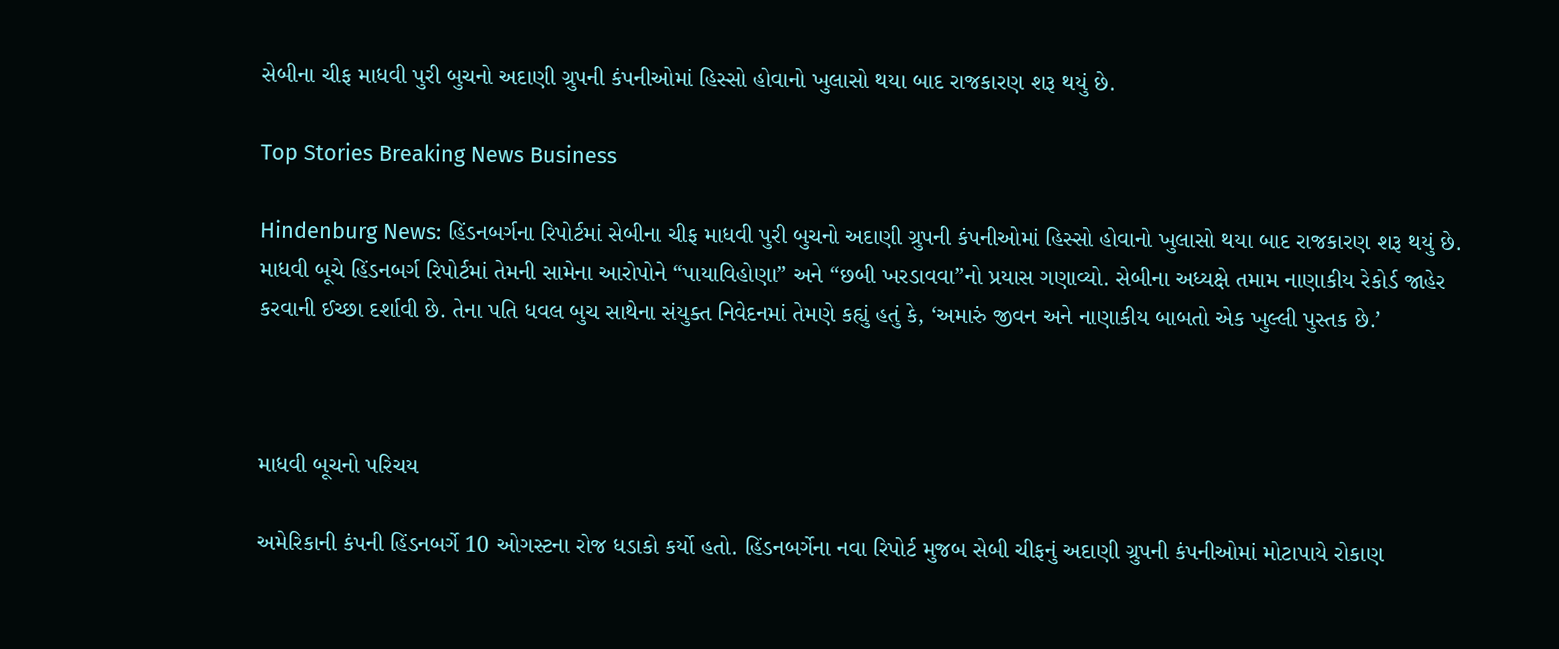સેબીના ચીફ માધવી પુરી બુચનો અદાણી ગ્રુપની કંપનીઓમાં હિસ્સો હોવાનો ખુલાસો થયા બાદ રાજકારણ શરૂ થયું છે.

Top Stories Breaking News Business

Hindenburg News: હિંડનબર્ગના રિપોર્ટમાં સેબીના ચીફ માધવી પુરી બુચનો અદાણી ગ્રુપની કંપનીઓમાં હિસ્સો હોવાનો ખુલાસો થયા બાદ રાજકારણ શરૂ થયું છે. માધવી બૂચે હિંડનબર્ગ રિપોર્ટમાં તેમની સામેના આરોપોને “પાયાવિહોણા” અને “છબી ખરડાવવા”નો પ્રયાસ ગણાવ્યો. સેબીના અધ્યક્ષે તમામ નાણાકીય રેકોર્ડ જાહેર કરવાની ઈચ્છા દર્શાવી છે. તેના પતિ ધવલ બુચ સાથેના સંયુક્ત નિવેદનમાં તેમણે કહ્યું હતું કે, ‘અમારું જીવન અને નાણાકીય બાબતો એક ખુલ્લી પુસ્તક છે.’



માધવી બૂચનો પરિચય

અમેરિકાની કંપની હિંડનબર્ગે 10 ઓગસ્ટના રોજ ધડાકો કર્યો હતો. હિંડનબર્ગેના નવા રિપોર્ટ મુજબ સેબી ચીફનું અદાણી ગ્રુપની કંપનીઓમાં મોટાપાયે રોકાણ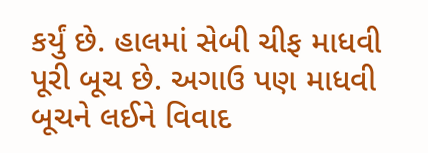કર્યું છે. હાલમાં સેબી ચીફ માધવી પૂરી બૂચ છે. અગાઉ પણ માધવી બૂચને લઈને વિવાદ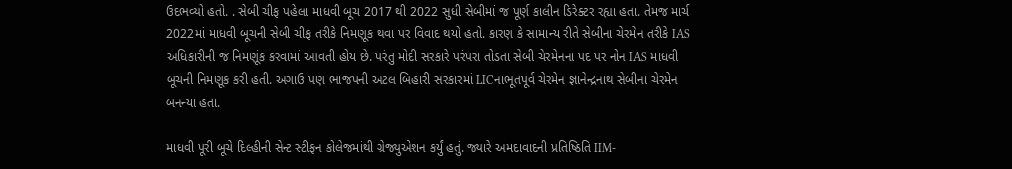ઉદભવ્યો હતો. . સેબી ચીફ પહેલા માધવી બૂચ 2017 થી 2022 સુધી સેબીમાં જ પૂર્ણ કાલીન ડિરેક્ટર રહ્યા હતા. તેમજ માર્ચ 2022માં માધવી બૂચની સેબી ચીફ તરીકે નિમણૂક થવા પર વિવાદ થયો હતો. કારણ કે સામાન્ય રીતે સેબીના ચેરમેન તરીકે IAS અધિકારીની જ નિમણૂંક કરવામાં આવતી હોય છે. પરંતુ મોદી સરકારે પરંપરા તોડતા સેબી ચેરમેનના પદ પર નોન IAS માધવી બૂચની નિમણૂક કરી હતી. અગાઉ પણ ભાજપની અટલ બિહારી સરકારમાં LICનાભૂતપૂર્વ ચેરમેન જ્ઞાનેન્દ્રનાથ સેબીના ચેરમેન બનન્યા હતા.

માધવી પૂરી બૂચે દિલ્હીની સેન્ટ સ્ટીફન કોલેજમાંથી ગ્રેજ્યુએશન કર્યું હતું. જ્યારે અમદાવાદની પ્રતિષ્ઠિતિ IIM-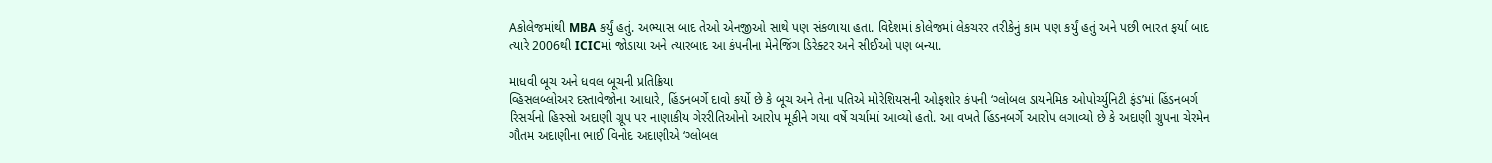Aકોલેજમાંથી MBA કર્યું હતું. અભ્યાસ બાદ તેઓ એનજીઓ સાથે પણ સંકળાયા હતા. વિદેશમાં કોલેજમાં લેકચરર તરીકેનું કામ પણ કર્યું હતું અને પછી ભારત ફર્યા બાદ ત્યારે 2006થી ICICમાં જોડાયા અને ત્યારબાદ આ કંપનીના મેનેજિંગ ડિરેક્ટર અને સીઈઓ પણ બન્યા.

માધવી બૂચ અને ધવલ બૂચની પ્રતિક્રિયા
વ્હિસલબ્લોઅર દસ્તાવેજોના આધારે, હિંડનબર્ગે દાવો કર્યો છે કે બૂચ અને તેના પતિએ મોરેશિયસની ઓફશોર કંપની ‘ગ્લોબલ ડાયનેમિક ઓપોર્ચ્યુનિટી ફંડ’માં હિંડનબર્ગ રિસર્ચનો હિસ્સો અદાણી ગ્રૂપ પર નાણાકીય ગેરરીતિઓનો આરોપ મૂકીને ગયા વર્ષે ચર્ચામાં આવ્યો હતો. આ વખતે હિંડનબર્ગે આરોપ લગાવ્યો છે કે અદાણી ગ્રુપના ચેરમેન ગૌતમ અદાણીના ભાઈ વિનોદ અદાણીએ ‘ગ્લોબલ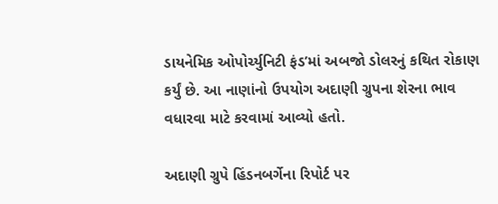ડાયનેમિક ઓપોર્ચ્યુનિટી ફંડ’માં અબજો ડોલરનું કથિત રોકાણ કર્યું છે. આ નાણાંનો ઉપયોગ અદાણી ગ્રુપના શેરના ભાવ વધારવા માટે કરવામાં આવ્યો હતો.

અદાણી ગ્રુપે હિંડનબર્ગેના રિપોર્ટ પર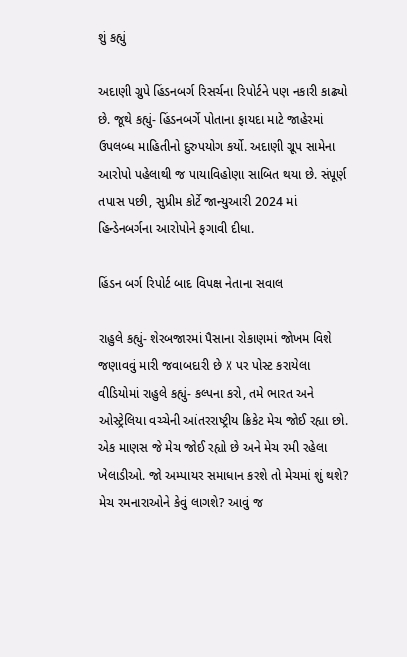શું કહ્યું

અદાણી ગ્રુપે હિંડનબર્ગ રિસર્ચના રિપોર્ટને પણ નકારી કાઢ્યો છે. જૂથે કહ્યું- હિંડનબર્ગે પોતાના ફાયદા માટે જાહેરમાં ઉપલબ્ધ માહિતીનો દુરુપયોગ કર્યો. અદાણી ગ્રૂપ સામેના આરોપો પહેલાથી જ પાયાવિહોણા સાબિત થયા છે. સંપૂર્ણ તપાસ પછી, સુપ્રીમ કોર્ટે જાન્યુઆરી 2024 માં હિન્ડેનબર્ગના આરોપોને ફગાવી દીધા.

હિંડન બર્ગ રિપોર્ટ બાદ વિપક્ષ નેતાના સવાલ

રાહુલે કહ્યું- શેરબજારમાં પૈસાના રોકાણમાં જોખમ વિશે જણાવવું મારી જવાબદારી છે X પર પોસ્ટ કરાયેલા વીડિયોમાં રાહુલે કહ્યું- કલ્પના કરો, તમે ભારત અને ઓસ્ટ્રેલિયા વચ્ચેની આંતરરાષ્ટ્રીય ક્રિકેટ મેચ જોઈ રહ્યા છો. એક માણસ જે મેચ જોઈ રહ્યો છે અને મેચ રમી રહેલા ખેલાડીઓ. જો અમ્પાયર સમાધાન કરશે તો મેચમાં શું થશે? મેચ રમનારાઓને કેવું લાગશે? આવું જ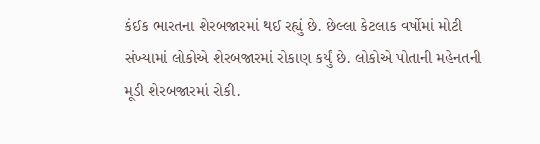કંઈક ભારતના શેરબજારમાં થઈ રહ્યું છે. છેલ્લા કેટલાક વર્ષોમાં મોટી સંખ્યામાં લોકોએ શેરબજારમાં રોકાણ કર્યું છે. લોકોએ પોતાની મહેનતની મૂડી શેરબજારમાં રોકી.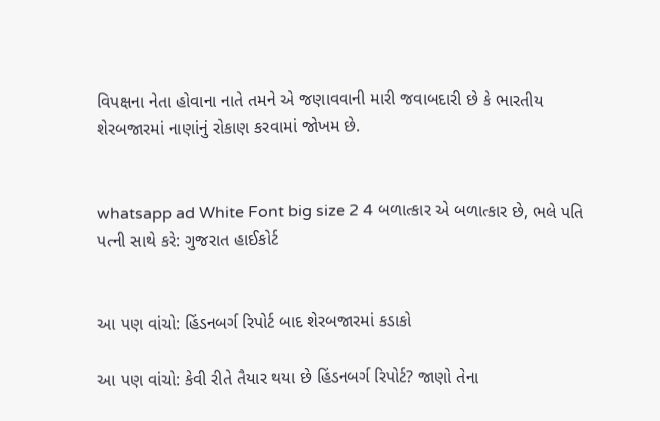વિપક્ષના નેતા હોવાના નાતે તમને એ જણાવવાની મારી જવાબદારી છે કે ભારતીય શેરબજારમાં નાણાંનું રોકાણ કરવામાં જોખમ છે.


whatsapp ad White Font big size 2 4 બળાત્કાર એ બળાત્કાર છે, ભલે પતિ પત્ની સાથે કરે: ગુજરાત હાઈકોર્ટ


આ પણ વાંચો: હિંડનબર્ગ રિપોર્ટ બાદ શેરબજારમાં કડાકો

આ પણ વાંચો: કેવી રીતે તૈયાર થયા છે હિંડનબર્ગ રિપોર્ટ? જાણો તેના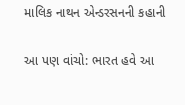માલિક નાથન એન્ડરસનની કહાની

આ પણ વાંચો: ભારત હવે આ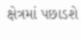ક્ષેત્રમાં પછાડશે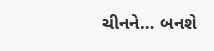ચીનને… બનશે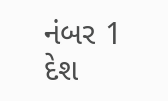નંબર 1 દેશ